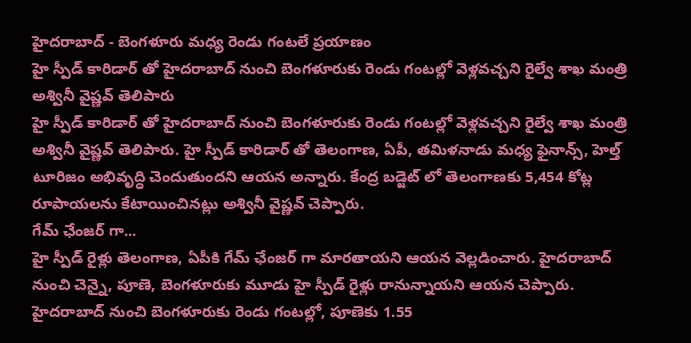హైదరాబాద్ - బెంగళూరు మధ్య రెండు గంటలే ప్రయాణం
హై స్పీడ్ కారిడార్ తో హైదరాబాద్ నుంచి బెంగళూరుకు రెండు గంటల్లో వెళ్లవచ్చని రైల్వే శాఖ మంత్రి అశ్వినీ వైష్ణవ్ తెలిపారు
హై స్పీడ్ కారిడార్ తో హైదరాబాద్ నుంచి బెంగళూరుకు రెండు గంటల్లో వెళ్లవచ్చని రైల్వే శాఖ మంత్రి అశ్వినీ వైష్ణవ్ తెలిపారు. హై స్పీడ్ కారిడార్ తో తెలంగాణ, ఏపీ, తమిళనాడు మధ్య ఫైనాన్స్, హెల్త్ టూరిజం అభివృద్ధి చెందుతుందని ఆయన అన్నారు. కేంద్ర బడ్జెట్ లో తెలంగాణకు 5,454 కోట్ల రూపాయలను కేటాయించినట్లు అశ్వినీ వైష్ణవ్ చెప్పారు.
గేమ్ ఛేంజర్ గా...
హై స్పీడ్ రైళ్లు తెలంగాణ, ఏపీకి గేమ్ ఛేంజర్ గా మారతాయని ఆయన వెల్లడించారు. హైదరాబాద్ నుంచి చెన్నై, పూణె, బెంగళూరుకు మూడు హై స్పీడ్ రైళ్లు రానున్నాయని ఆయన చెప్పారు. హైదరాబాద్ నుంచి బెంగళూరుకు రెండు గంటల్లో, పూణెకు 1.55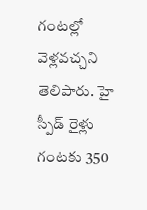గంటల్లో వెళ్లవచ్చని తెలిపారు. హై స్పీడ్ రైళ్లు గంటకు 350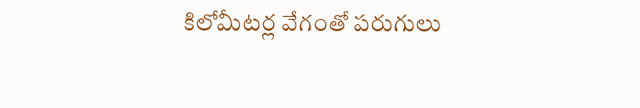కిలోమీటర్ల వేగంతో పరుగులు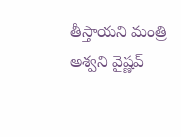తీస్తాయని మంత్రి అశ్వని వైష్ణవ్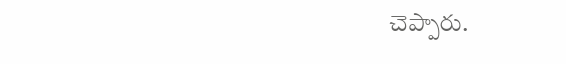చెప్పారు.